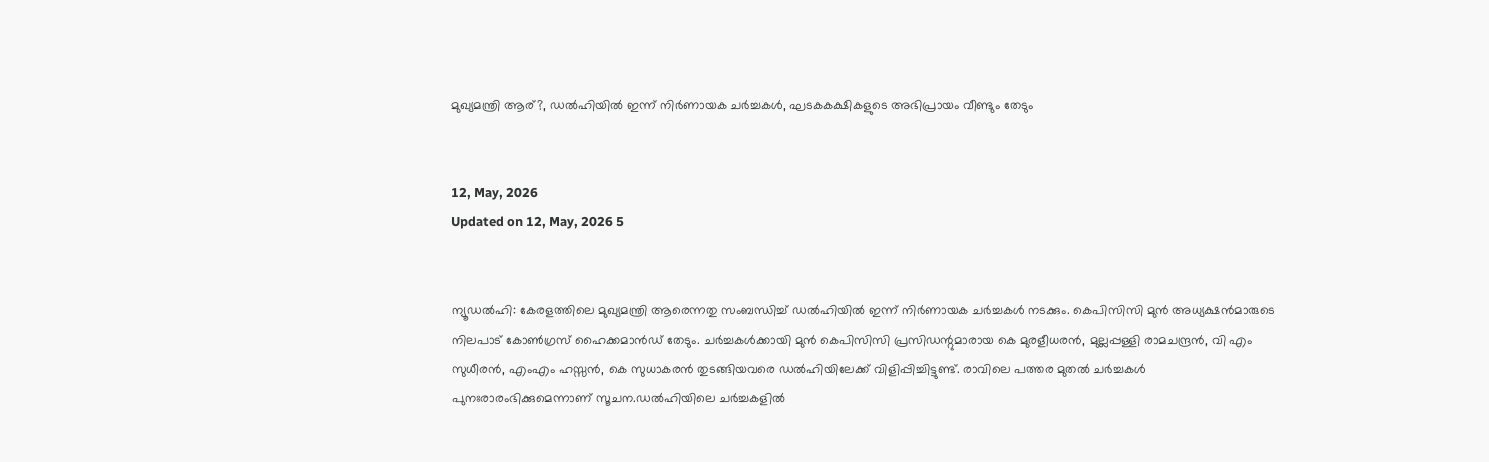മുഖ്യമന്ത്രി ആര്?, ഡല്‍ഹിയില്‍ ഇന്ന് നിര്‍ണായക ചര്‍ച്ചകള്‍, ഘടകകക്ഷികളുടെ അഭിപ്രായം വീണ്ടും തേടും


12, May, 2026
Updated on 12, May, 2026 5


ന്യൂഡല്‍ഹി: കേരളത്തിലെ മുഖ്യമന്ത്രി ആരെന്നതു സംബന്ധിച്ച് ഡല്‍ഹിയില്‍ ഇന്ന് നിര്‍ണായക ചര്‍ച്ചകള്‍ നടക്കും. കെപിസിസി മുന്‍ അധ്യക്ഷന്‍മാരുടെ നിലപാട് കോണ്‍ഗ്രസ് ഹൈക്കമാന്‍ഡ് തേടും. ചര്‍ച്ചകള്‍ക്കായി മുന്‍ കെപിസിസി പ്രസിഡന്റുമാരായ കെ മുരളീധരന്‍, മുല്ലപ്പള്ളി രാമചന്ദ്രന്‍, വി എം സുധീരന്‍, എംഎം ഹസ്സന്‍, കെ സുധാകരന്‍ തുടങ്ങിയവരെ ഡല്‍ഹിയിലേക്ക് വിളിപ്പിച്ചിട്ടുണ്ട്. രാവിലെ പത്തര മുതല്‍ ചര്‍ച്ചകള്‍ പുനഃരാരംഭിക്കുമെന്നാണ് സൂചന.ഡല്‍ഹിയിലെ ചര്‍ച്ചകളില്‍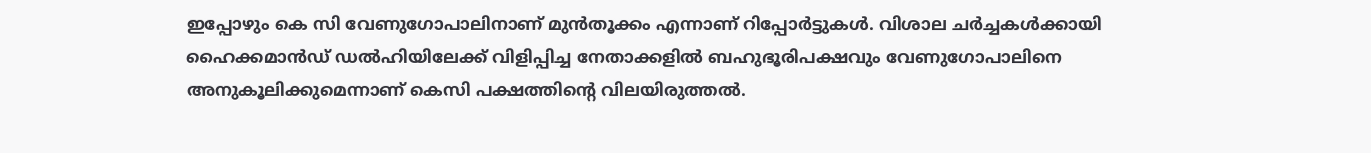ഇപ്പോഴും കെ സി വേണുഗോപാലിനാണ് മുന്‍തൂക്കം എന്നാണ് റിപ്പോര്‍ട്ടുകള്‍. വിശാല ചര്‍ച്ചകള്‍ക്കായി ഹൈക്കമാന്‍ഡ് ഡല്‍ഹിയിലേക്ക് വിളിപ്പിച്ച നേതാക്കളില്‍ ബഹുഭൂരിപക്ഷവും വേണുഗോപാലിനെ അനുകൂലിക്കുമെന്നാണ് കെസി പക്ഷത്തിന്റെ വിലയിരുത്തല്‍.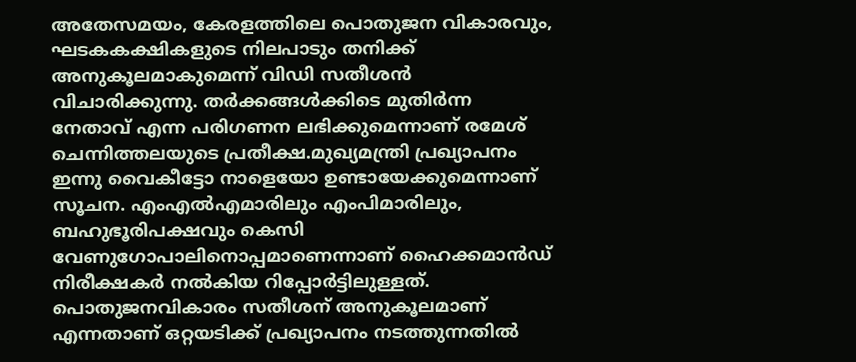അതേസമയം, കേരളത്തിലെ പൊതുജന വികാരവും, ഘടകകക്ഷികളുടെ നിലപാടും തനിക്ക് അനുകൂലമാകുമെന്ന് വിഡി സതീശന്‍ വിചാരിക്കുന്നു. തര്‍ക്കങ്ങള്‍ക്കിടെ മുതിര്‍ന്ന നേതാവ് എന്ന പരിഗണന ലഭിക്കുമെന്നാണ് രമേശ് ചെന്നിത്തലയുടെ പ്രതീക്ഷ.മുഖ്യമന്ത്രി പ്രഖ്യാപനം ഇന്നു വൈകീട്ടോ നാളെയോ ഉണ്ടായേക്കുമെന്നാണ് സൂചന. എംഎല്‍എമാരിലും എംപിമാരിലും, ബഹുഭൂരിപക്ഷവും കെസി വേണുഗോപാലിനൊപ്പമാണെന്നാണ് ഹൈക്കമാന്‍ഡ് നിരീക്ഷകര്‍ നല്‍കിയ റിപ്പോര്‍ട്ടിലുള്ളത്. പൊതുജനവികാരം സതീശന് അനുകൂലമാണ് എന്നതാണ് ഒറ്റയടിക്ക് പ്രഖ്യാപനം നടത്തുന്നതില്‍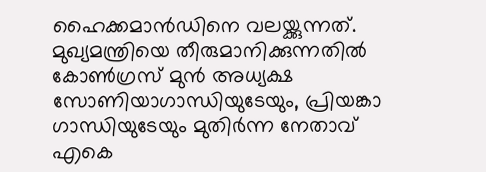ഹൈക്കമാന്‍ഡിനെ വലയ്ക്കുന്നത്. മുഖ്യമന്ത്രിയെ തീരുമാനിക്കുന്നതില്‍ കോണ്‍ഗ്രസ് മുന്‍ അധ്യക്ഷ സോണിയാഗാന്ധിയുടേയും, പ്രിയങ്കാ ഗാന്ധിയുടേയും മുതിര്‍ന്ന നേതാവ് എകെ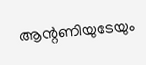ആന്റണിയുടേയും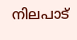നിലപാട്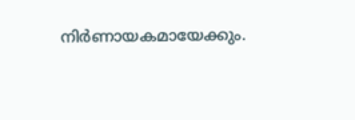നിര്‍ണായകമായേക്കും.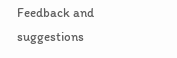Feedback and suggestions